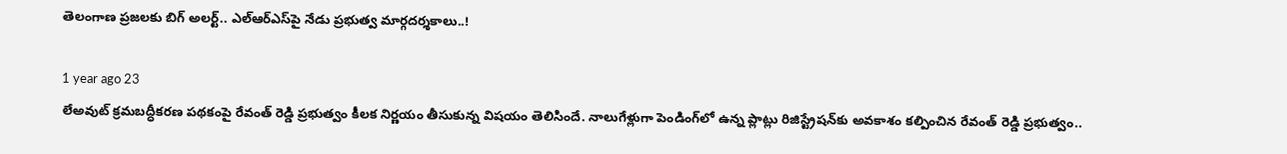తెలంగాణ ప్రజలకు బిగ్ అలర్ట్.. ఎల్‌ఆర్ఎస్‌పై నేడు ప్రభుత్వ మార్గదర్శకాలు..!

1 year ago 23
లేఅవుట్ క్రమబద్ధీకరణ పథకంపై రేవంత్ రెడ్డి ప్రభుత్వం కీలక నిర్ణయం తీసుకున్న విషయం తెలిసిందే. నాలుగేళ్లుగా పెండింగ్‌లో ఉన్న ప్లాట్లు రిజిస్ట్రేషన్‌కు అవకాశం కల్పించిన రేవంత్ రెడ్డి ప్రభుత్వం..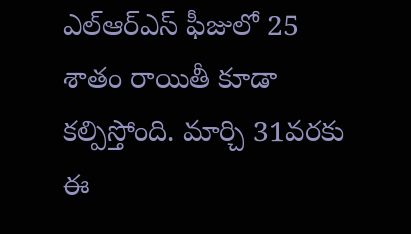ఎల్ఆర్ఎస్ ఫీజులో 25 శాతం రాయితీ కూడా కల్పిస్తోంది. మార్చి 31వరకు ఈ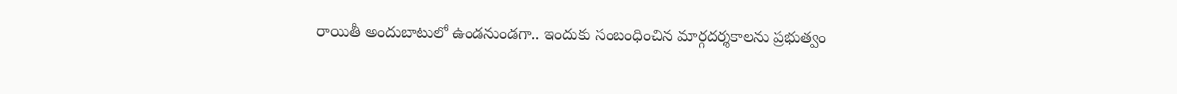రాయితీ అందుబాటులో ఉండనుండగా.. ఇందుకు సంబంధించిన మార్గదర్శకాలను ప్రభుత్వం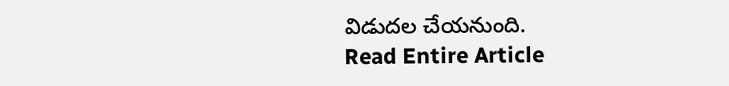విడుదల చేయనుంది.
Read Entire Article